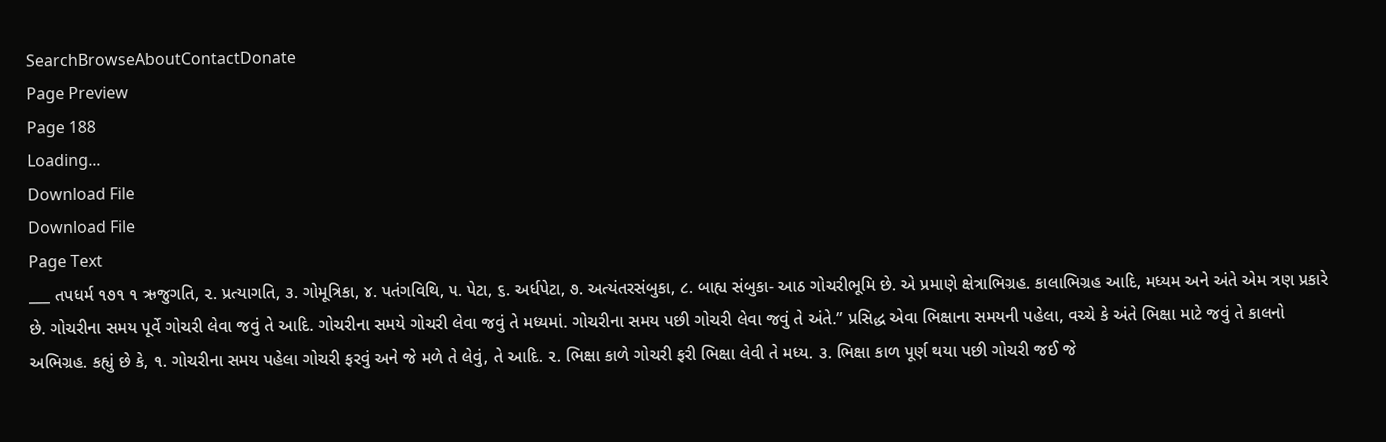SearchBrowseAboutContactDonate
Page Preview
Page 188
Loading...
Download File
Download File
Page Text
___ તપધર્મ ૧૭૧ ૧ ઋજુગતિ, ૨. પ્રત્યાગતિ, ૩. ગોમૂત્રિકા, ૪. પતંગવિથિ, ૫. પેટા, ૬. અર્ધપેટા, ૭. અત્યંતરસંબુકા, ૮. બાહ્ય સંબુકા- આઠ ગોચરીભૂમિ છે. એ પ્રમાણે ક્ષેત્રાભિગ્રહ. કાલાભિગ્રહ આદિ, મધ્યમ અને અંતે એમ ત્રણ પ્રકારે છે. ગોચરીના સમય પૂર્વે ગોચરી લેવા જવું તે આદિ. ગોચરીના સમયે ગોચરી લેવા જવું તે મધ્યમાં. ગોચરીના સમય પછી ગોચરી લેવા જવું તે અંતે.” પ્રસિદ્ધ એવા ભિક્ષાના સમયની પહેલા, વચ્ચે કે અંતે ભિક્ષા માટે જવું તે કાલનો અભિગ્રહ. કહ્યું છે કે, ૧. ગોચરીના સમય પહેલા ગોચરી ફરવું અને જે મળે તે લેવું, તે આદિ. ૨. ભિક્ષા કાળે ગોચરી ફરી ભિક્ષા લેવી તે મધ્ય. ૩. ભિક્ષા કાળ પૂર્ણ થયા પછી ગોચરી જઈ જે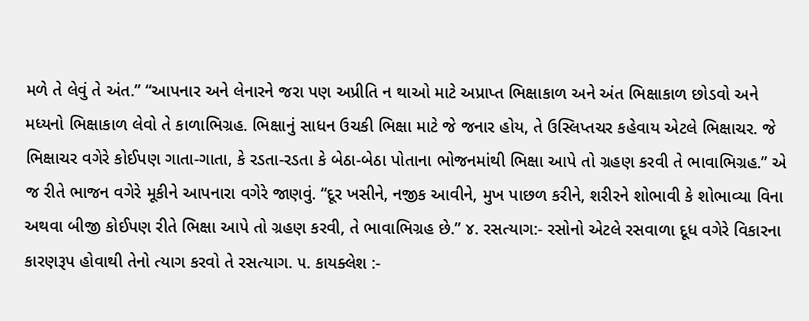મળે તે લેવું તે અંત.” “આપનાર અને લેનારને જરા પણ અપ્રીતિ ન થાઓ માટે અપ્રાપ્ત ભિક્ષાકાળ અને અંત ભિક્ષાકાળ છોડવો અને મધ્યનો ભિક્ષાકાળ લેવો તે કાળાભિગ્રહ. ભિક્ષાનું સાધન ઉચકી ભિક્ષા માટે જે જનાર હોય, તે ઉસ્લિપ્તચર કહેવાય એટલે ભિક્ષાચર. જે ભિક્ષાચર વગેરે કોઈપણ ગાતા-ગાતા, કે રડતા-રડતા કે બેઠા-બેઠા પોતાના ભોજનમાંથી ભિક્ષા આપે તો ગ્રહણ કરવી તે ભાવાભિગ્રહ.” એ જ રીતે ભાજન વગેરે મૂકીને આપનારા વગેરે જાણવું. “દૂર ખસીને, નજીક આવીને, મુખ પાછળ કરીને, શરીરને શોભાવી કે શોભાવ્યા વિના અથવા બીજી કોઈપણ રીતે ભિક્ષા આપે તો ગ્રહણ કરવી, તે ભાવાભિગ્રહ છે.” ૪. રસત્યાગ:- રસોનો એટલે રસવાળા દૂધ વગેરે વિકારના કારણરૂપ હોવાથી તેનો ત્યાગ કરવો તે રસત્યાગ. ૫. કાયક્લેશ :-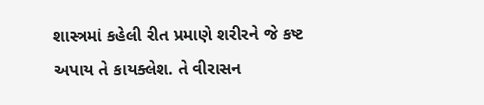શાસ્ત્રમાં કહેલી રીત પ્રમાણે શરીરને જે કષ્ટ અપાય તે કાયક્લેશ. તે વીરાસન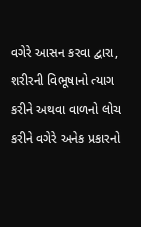વગેરે આસન કરવા દ્વારા, શરીરની વિભૂષાનો ત્યાગ કરીને અથવા વાળનો લોચ કરીને વગેરે અનેક પ્રકારનો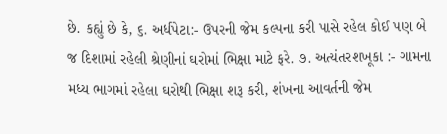છે. કહ્યું છે કે, ૬. અર્ધપેટા:- ઉપરની જેમ કલ્પના કરી પાસે રહેલ કોઈ પણ બે જ દિશામાં રહેલી શ્રેણીનાં ઘરોમાં ભિક્ષા માટે ફરે. ૭. અત્યંતરશખૂકા :- ગામના મધ્ય ભાગમાં રહેલા ઘરોથી ભિક્ષા શરૂ કરી, શંખના આવર્તની જેમ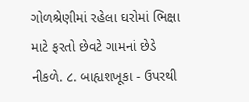ગોળશ્રેણીમાં રહેલા ઘરોમાં ભિક્ષા માટે ફરતો છેવટે ગામનાં છેડે નીકળે. ૮. બાહ્યશખૂકા - ઉપરથી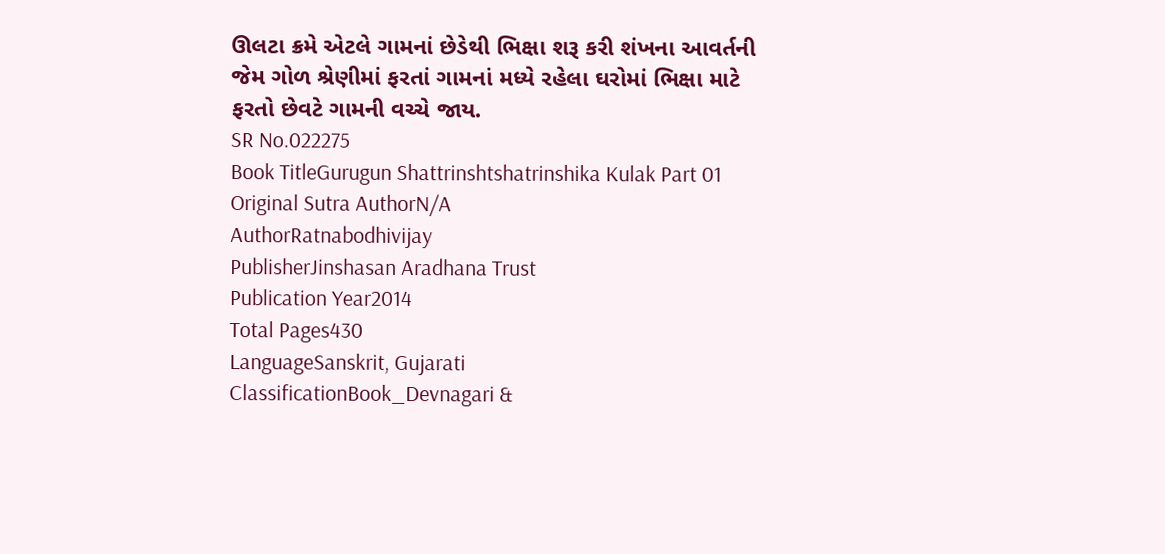ઊલટા ક્રમે એટલે ગામનાં છેડેથી ભિક્ષા શરૂ કરી શંખના આવર્તની જેમ ગોળ શ્રેણીમાં ફરતાં ગામનાં મધ્યે રહેલા ઘરોમાં ભિક્ષા માટે ફરતો છેવટે ગામની વચ્ચે જાય.
SR No.022275
Book TitleGurugun Shattrinshtshatrinshika Kulak Part 01
Original Sutra AuthorN/A
AuthorRatnabodhivijay
PublisherJinshasan Aradhana Trust
Publication Year2014
Total Pages430
LanguageSanskrit, Gujarati
ClassificationBook_Devnagari &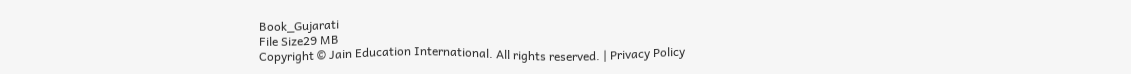Book_Gujarati
File Size29 MB
Copyright © Jain Education International. All rights reserved. | Privacy Policy